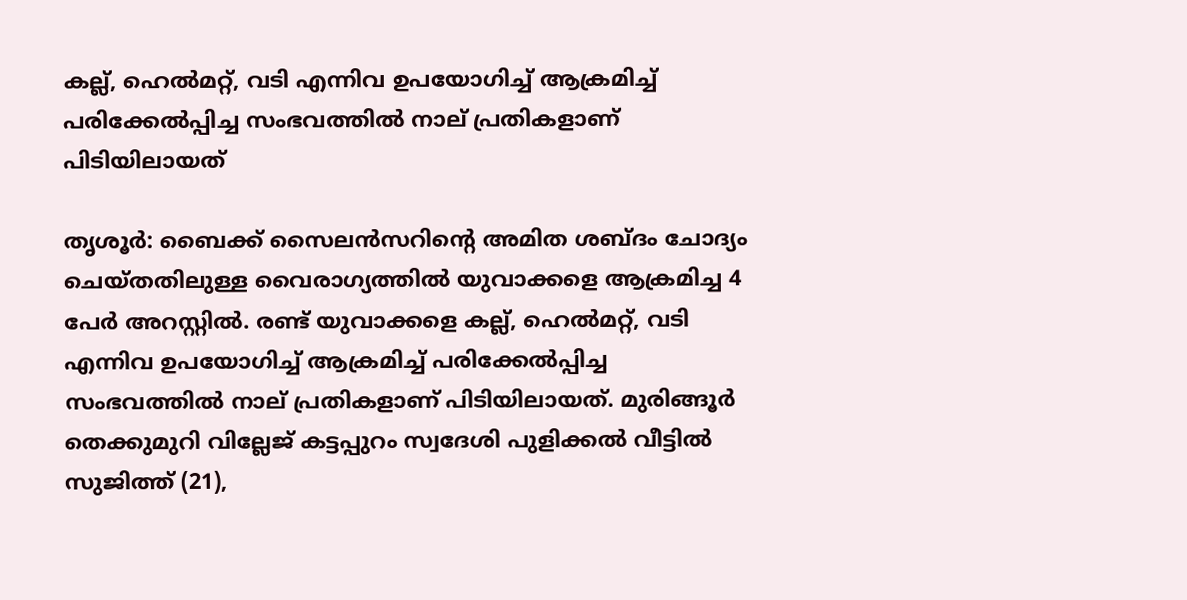കല്ല്, ഹെല്‍മറ്റ്, വടി എന്നിവ ഉപയോഗിച്ച് ആക്രമിച്ച് പരിക്കേല്‍പ്പിച്ച സംഭവത്തില്‍ നാല് പ്രതികളാണ് പിടിയിലായത്

തൃശൂര്‍: ബൈക്ക് സൈലന്‍സറിന്റെ അമിത ശബ്ദം ചോദ്യം ചെയ്തതിലുള്ള വൈരാഗ്യത്തിൽ യുവാക്കളെ ആക്രമിച്ച 4 പേർ അറസ്റ്റിൽ. രണ്ട് യുവാക്കളെ കല്ല്, ഹെല്‍മറ്റ്, വടി എന്നിവ ഉപയോഗിച്ച് ആക്രമിച്ച് പരിക്കേല്‍പ്പിച്ച സംഭവത്തില്‍ നാല് പ്രതികളാണ് പിടിയിലായത്. മുരിങ്ങൂര്‍ തെക്കുമുറി വില്ലേജ് കട്ടപ്പുറം സ്വദേശി പുളിക്കല്‍ വീട്ടില്‍ സുജിത്ത് (21),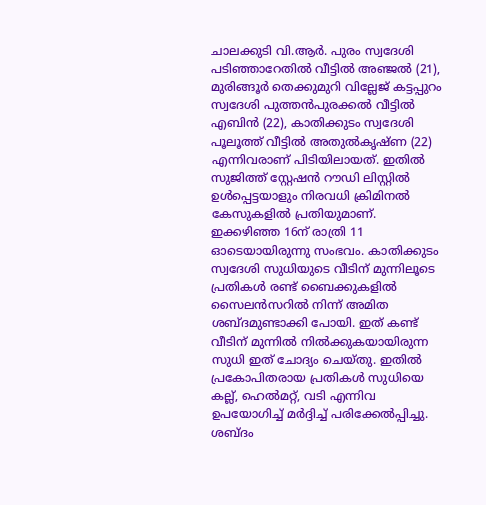ചാലക്കുടി വി.ആര്‍. പുരം സ്വദേശി പടിഞ്ഞാറേതില്‍ വീട്ടില്‍ അഞ്ജല്‍ (21), മുരിങ്ങൂര്‍ തെക്കുമുറി വില്ലേജ് കട്ടപ്പുറം സ്വദേശി പുത്തന്‍പുരക്കല്‍ വീട്ടില്‍ എബിന്‍ (22), കാതിക്കുടം സ്വദേശി പൂലൂത്ത് വീട്ടില്‍ അതുല്‍കൃഷ്ണ (22) എന്നിവരാണ് പിടിയിലായത്. ഇതില്‍ സുജിത്ത് സ്റ്റേഷന്‍ റൗഡി ലിസ്റ്റില്‍ ഉള്‍പ്പെട്ടയാളും നിരവധി ക്രിമിനല്‍ കേസുകളില്‍ പ്രതിയുമാണ്. ഇക്കഴിഞ്ഞ 16ന് രാത്രി 11 ഓടെയായിരുന്നു സംഭവം. കാതിക്കുടം സ്വദേശി സുധിയുടെ വീടിന് മുന്നിലൂടെ പ്രതികള്‍ രണ്ട് ബൈക്കുകളില്‍ സൈലന്‍സറില്‍ നിന്ന് അമിത ശബ്ദമുണ്ടാക്കി പോയി. ഇത് കണ്ട് വീടിന് മുന്നില്‍ നില്‍ക്കുകയായിരുന്ന സുധി ഇത് ചോദ്യം ചെയ്തു. ഇതില്‍ പ്രകോപിതരായ പ്രതികള്‍ സുധിയെ കല്ല്, ഹെല്‍മറ്റ്, വടി എന്നിവ ഉപയോഗിച്ച് മര്‍ദ്ദിച്ച് പരിക്കേല്‍പ്പിച്ചു. ശബ്ദം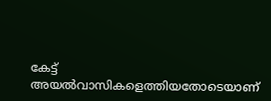കേട്ട് അയല്‍വാസികളെത്തിയതോടെയാണ്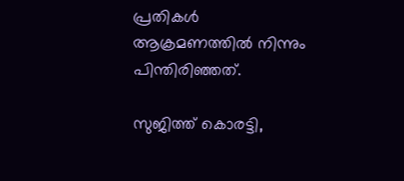പ്രതികള്‍ ആക്രമണത്തില്‍ നിന്നും പിന്തിരിഞ്ഞത്.

സുജിത്ത് കൊരട്ടി,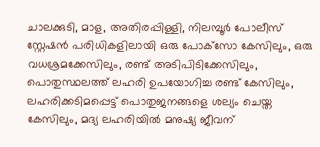ചാലക്കുടി, മാള, അതിരപ്പിള്ളി, നിലമ്പൂര്‍ പോലീസ് സ്റ്റേഷന്‍ പരിധികളിലായി ഒരു പോക്‌സോ കേസിലും, ഒരു വധശ്രമക്കേസിലും, രണ്ട് അടിപിടിക്കേസിലും, പൊതുസ്ഥലത്ത് ലഹരി ഉപയോഗിച്ച രണ്ട് കേസിലും, ലഹരിക്കടിമപ്പെട്ട് പൊതുജനങ്ങളെ ശല്യം ചെയ്ത കേസിലും, മദ്യ ലഹരിയില്‍ മനുഷ്യ ജീവന്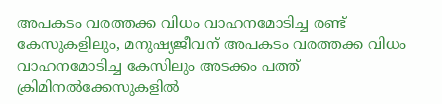അപകടം വരത്തക്ക വിധം വാഹനമോടിച്ച രണ്ട് കേസുകളിലും, മനുഷ്യജീവന് അപകടം വരത്തക്ക വിധം വാഹനമോടിച്ച കേസിലും അടക്കം പത്ത് ക്രിമിനല്‍ക്കേസുകളില്‍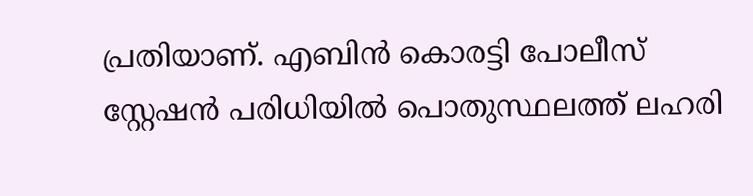പ്രതിയാണ്. എബിന്‍ കൊരട്ടി പോലീസ് സ്റ്റേഷന്‍ പരിധിയില്‍ പൊതുസ്ഥലത്ത് ലഹരി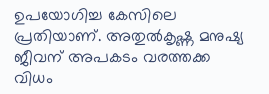ഉപയോഗിച്ച കേസിലെ പ്രതിയാണ്. അതുല്‍കൃഷ്ണ മനുഷ്യ ജീവന് അപകടം വരത്തക്ക വിധം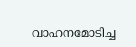വാഹനമോടിച്ച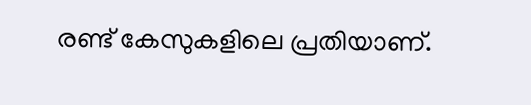രണ്ട് കേസുകളിലെ പ്രതിയാണ്.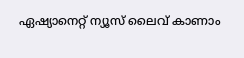ഏഷ്യാനെറ്റ് ന്യൂസ് ലൈവ് കാണാം